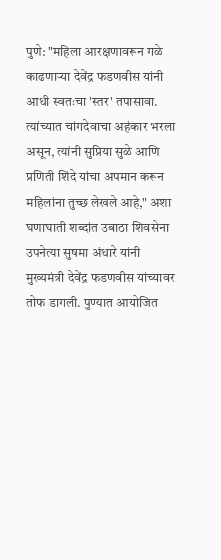पुणे: "महिला आरक्षणावरून गळे काढणाऱ्या देवेंद्र फडणवीस यांनी आधी स्वतःचा 'स्तर' तपासावा. त्यांच्यात चांगदेवाचा अहंकार भरला असून, त्यांनी सुप्रिया सुळे आणि प्रणिती शिंदे यांचा अपमान करून महिलांना तुच्छ लेखले आहे," अशा घणाघाती शब्दांत उबाठा शिवसेना उपनेत्या सुषमा अंधारे यांनी मुख्यमंत्री देवेंद्र फडणवीस यांच्यावर तोफ डागली. पुण्यात आयोजित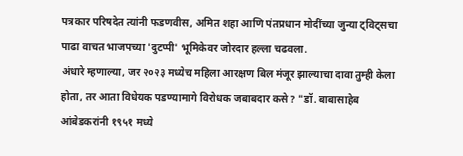पत्रकार परिषदेत त्यांनी फडणवीस, अमित शहा आणि पंतप्रधान मोदींच्या जुन्या ट्विट्सचा पाढा वाचत भाजपच्या 'दुटप्पी' भूमिकेवर जोरदार हल्ला चढवला.
अंधारे म्हणाल्या, जर २०२३ मध्येच महिला आरक्षण बिल मंजूर झाल्याचा दावा तुम्ही केला होता, तर आता विधेयक पडण्यामागे विरोधक जबाबदार कसे? "डॉ. बाबासाहेब आंबेडकरांनी १९५१ मध्ये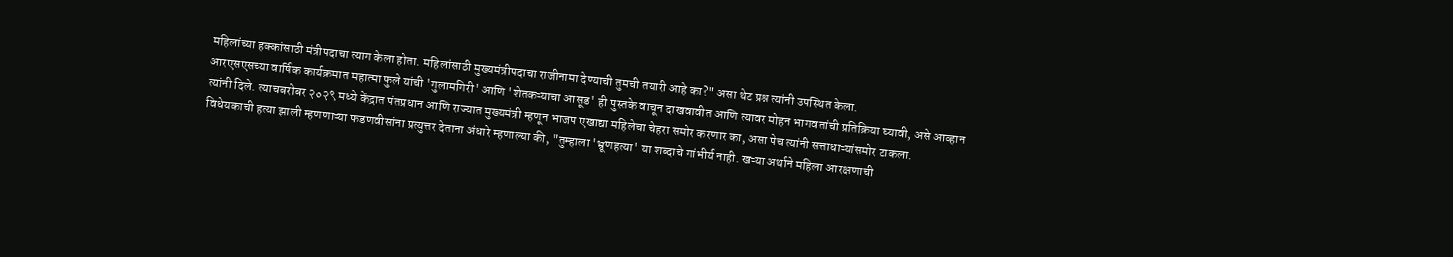महिलांच्या हक्कांसाठी मंत्रीपदाचा त्याग केला होता. महिलांसाठी मुख्यमंत्रीपदाचा राजीनामा देण्याची तुमची तयारी आहे का?" असा थेट प्रश्न त्यांनी उपस्थित केला.
आरएसएसच्या वार्षिक कार्यक्रमात महात्मा फुले यांची 'गुलामगिरी' आणि 'शेतकऱ्याचा आसूड' ही पुस्तके वाचून दाखवावीत आणि त्यावर मोहन भागवतांची प्रतिक्रिया घ्यावी, असे आव्हान त्यांनी दिले. त्याचबरोबर २०२९ मध्ये केंद्रात पंतप्रधान आणि राज्यात मुख्यमंत्री म्हणून भाजप एखाद्या महिलेचा चेहरा समोर करणार का, असा पेच त्यांनी सत्ताधाऱ्यांसमोर टाकला.
विधेयकाची हत्या झाली म्हणणाऱ्या फडणवीसांना प्रत्युत्तर देताना अंधारे म्हणाल्या की, "तुम्हाला 'भ्रूणहत्या' या शब्दाचे गांभीर्य नाही. खऱ्या अर्थाने महिला आरक्षणाची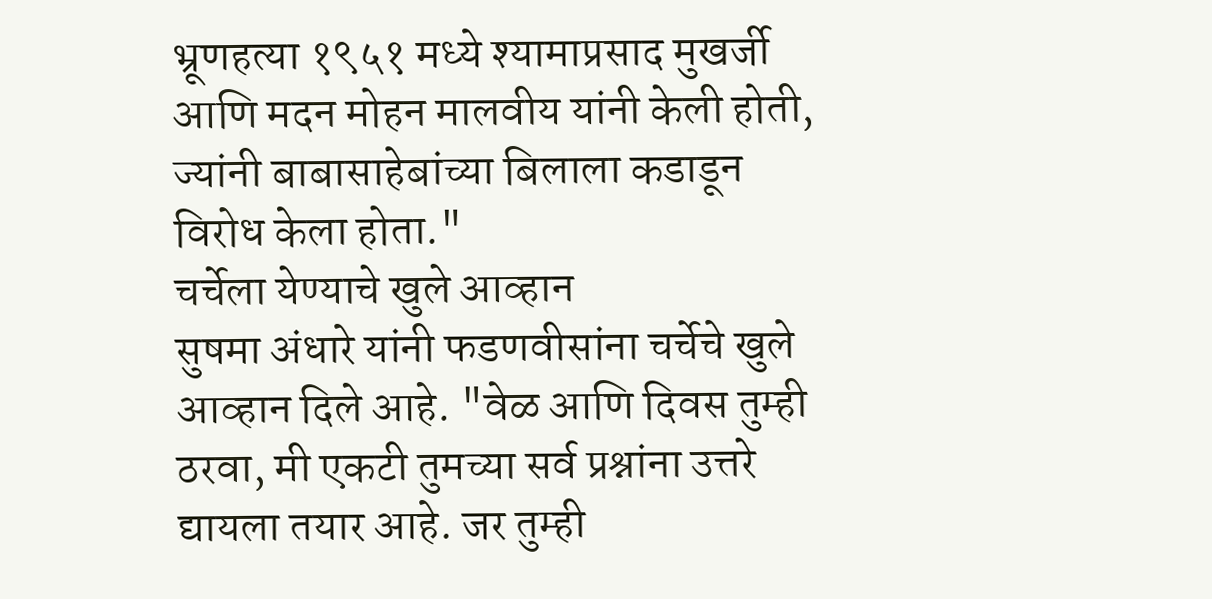भ्रूणहत्या १९५१ मध्ये श्यामाप्रसाद मुखर्जी आणि मदन मोहन मालवीय यांनी केली होती, ज्यांनी बाबासाहेबांच्या बिलाला कडाडून विरोध केला होता."
चर्चेला येण्याचे खुले आव्हान
सुषमा अंधारे यांनी फडणवीसांना चर्चेचे खुले आव्हान दिले आहे. "वेळ आणि दिवस तुम्ही ठरवा, मी एकटी तुमच्या सर्व प्रश्नांना उत्तरे द्यायला तयार आहे. जर तुम्ही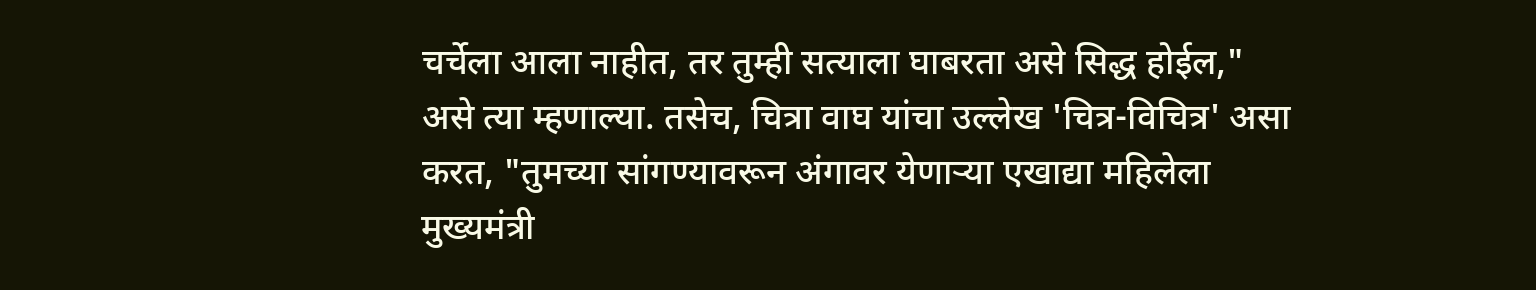चर्चेला आला नाहीत, तर तुम्ही सत्याला घाबरता असे सिद्ध होईल," असे त्या म्हणाल्या. तसेच, चित्रा वाघ यांचा उल्लेख 'चित्र-विचित्र' असा करत, "तुमच्या सांगण्यावरून अंगावर येणाऱ्या एखाद्या महिलेला मुख्यमंत्री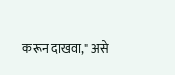करून दाखवा," असे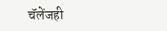चॅलेंजही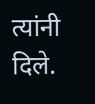त्यांनी दिले.